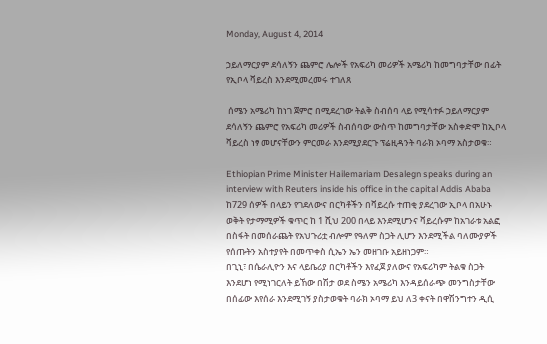Monday, August 4, 2014

ኃይለማርያም ደሳለኝን ጨምሮ ሌሎች የአፍሪካ መሪዎች አሜሪካ ከመግባታቸው በፊት የኢቦላ ቫይረስ እንደሚመረመሩ ተገለጸ

 ሰሜን አሜሪካ ከነገ ጀምሮ በሚደረገው ትልቅ ስብሰባ ላይ የሚሳተፉ ኃይለማርያም ደሳለኝን ጨምሮ የአፍሪካ መሪዎች ስብሰባው ውስጥ ከመግባታቸው አስቀድሞ ከኢቦላ ቫይረስ ነፃ መሆናቸውን ምርመራ እንደሚያደርጉ ፕሬዚዳንት ባራክ ኦባማ አስታወቁ።

Ethiopian Prime Minister Hailemariam Desalegn speaks during an interview with Reuters inside his office in the capital Addis Ababa
ከ729 ሰዎች በላይን የገደለውና በርካቶችን በቫይረሱ ተጠቂ ያደረገው ኢቦላ በአሁኑ ወቅት የታማሚዎች ቁጥር ከ 1 ሺህ 200 በላይ እንደሚሆንና ቫይረሱም ከአገራቱ አልፎ በስፋት በመሰራጨት የአህጉሪቷ ብሎም የዓለም ስጋት ሊሆን እንደሚችል ባለሙያዎች የሰጡትን አስተያየት በመጥቀስ ሲኤን ኤን መዘገቡ አይዘነጋም።
በጊኒ፣ በሴራሊዮን እና ላይቤሪያ በርካቶችን እየፈጀ ያለውና የአፍሪካም ትልቁ ስጋት እንደሆነ የሚነገርለት ይኸው በሽታ ወደ ስሜን አሜሪካ እንዳይሰራጭ መንግስታቸው በሰፊው እየሰራ እንደሚገኝ ያስታወቁት ባራክ ኦባማ ይህ ለ3 ቀናት በዋሽንግተን ዲሲ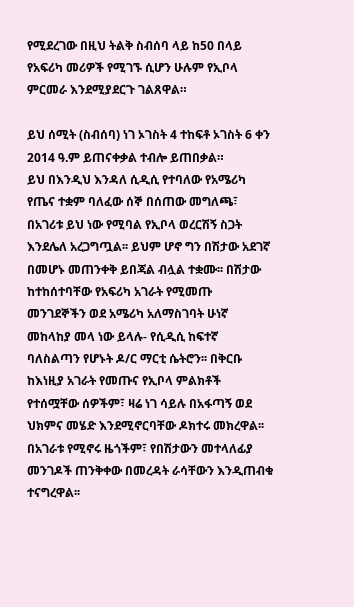የሚደረገው በዚህ ትልቅ ስብሰባ ላይ ከ50 በላይ የአፍሪካ መሪዎች የሚገኙ ሲሆን ሁሉም የኢቦላ ምርመራ እንደሚያደርጉ ገልጸዋል።

ይህ ሰሚት (ስብሰባ) ነገ ኦገስት 4 ተከፍቶ ኦገስት 6 ቀን 2014 ዓ.ም ይጠናቀቃል ተብሎ ይጠበቃል።
ይህ በእንዲህ እንዳለ ሲዲሲ የተባለው የአሜሪካ የጤና ተቋም ባለፈው ሰኞ በሰጠው መግለጫ፣ በአገሪቱ ይህ ነው የሚባል የኢቦላ ወረርሽኝ ስጋት እንደሌለ አረጋግጧል፡፡ ይህም ሆኖ ግን በሽታው አደገኛ በመሆኑ መጠንቀቅ ይበጃል ብሏል ተቋሙ፡፡ በሽታው ከተከሰተባቸው የአፍሪካ አገራት የሚመጡ መንገደኞችን ወደ አሜሪካ አለማስገባት ሁነኛ መከላከያ መላ ነው ይላሉ- የሲዲሲ ከፍተኛ ባለስልጣን የሆኑት ዶ/ር ማርቲ ሴትሮን፡፡ በቅርቡ ከእነዚያ አገራት የመጡና የኢቦላ ምልክቶች የተሰሟቸው ሰዎችም፣ ዛሬ ነገ ሳይሉ በአፋጣኝ ወደ ህክምና መሄድ እንደሚኖርባቸው ዶክተሩ መክረዋል፡፡ በአገራቱ የሚኖሩ ዜጎችም፣ የበሽታውን መተላለፊያ መንገዶች ጠንቅቀው በመረዳት ራሳቸውን እንዲጠብቁ ተናግረዋል፡፡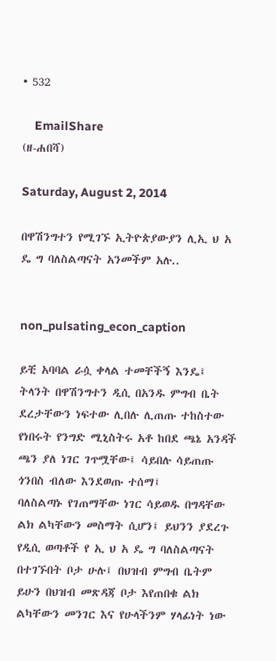• 532

    EmailShare
(ዘ-ሐበሻ)

Saturday, August 2, 2014

በዋሽንግተን የሚገኙ ኢትዮጵያውያን ሊኢ ህ አ ዴ ግ ባለስልጣናት አንመችም አሉ..


non_pulsating_econ_caption

ይቺ አባባል ራሷ ቀላል ተመቸችኝ እንዴ፤ ትላንት በዋሽንግተን ዲሲ በአንዱ ምግብ ቤት ደረታቸውን ነፍተው ሊበሉ ሊጠጡ ተከስተው የነበሩት የንግድ ሚኒስትሩ አቶ ከበደ ጫኔ አንዳች ጫን ያለ ነገር ገጥሟቸው፤ ሳይበሉ ሳይጠጡ ጎንበስ ብለው እንደወጡ ተሰማ፤
ባለስልጣኑ የገጠማቸው ነገር ሳይወዱ በግዳቸው ልክ ልካቸውን መስማት ሲሆን፤ ይህንን ያደረጉ የዲሲ ወጣቶች የ ኢ ህ አ ዴ ግ ባለስልጣናት በተገኙበት ቦታ ሁሉ፤ በህዝብ ምግብ ቤትም ይሁን በህዝብ መጽዳጃ ቦታ እየጠበቁ ልክ ልካቸውን መንገር እና የሁላችንም ሃላፊነት ነው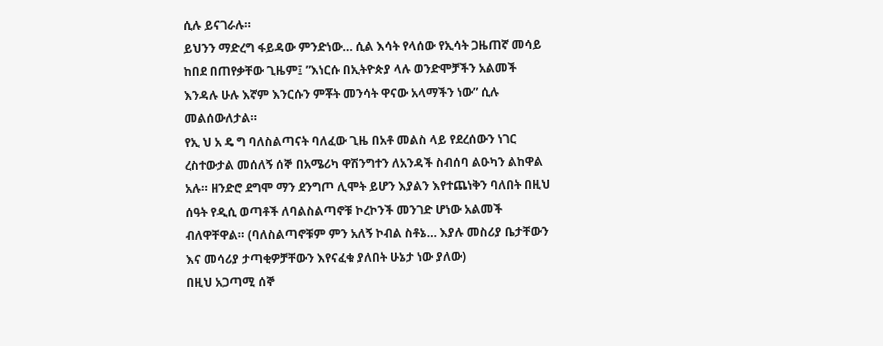ሲሉ ይናገራሉ።
ይህንን ማድረግ ፋይዳው ምንድነው… ሲል እሳት የላሰው የኢሳት ጋዜጠኛ መሳይ ከበደ በጠየቃቸው ጊዜም፤ ”እነርሱ በኢትዮጵያ ላሉ ወንድሞቻችን አልመች እንዳሉ ሁሉ እኛም እንርሱን ምቾት መንሳት ዋናው አላማችን ነው” ሲሉ መልሰውለታል።
የኢ ህ አ ዴ ግ ባለስልጣናት ባለፈው ጊዜ በአቶ መልስ ላይ የደረሰውን ነገር ረስተውታል መሰለኝ ሰኞ በአሜሪካ ዋሽንግተን ለአንዳች ስብሰባ ልዑካን ልከዋል አሉ። ዘንድሮ ደግሞ ማን ደንግጦ ሊሞት ይሆን እያልን እየተጨነቅን ባለበት በዚህ ሰዓት የዲሲ ወጣቶች ለባልስልጣኖቹ ኮረኮንች መንገድ ሆነው አልመች ብለዋቸዋል። (ባለስልጣኖቹም ምን አለኝ ኮብል ስቶኔ… እያሉ መስሪያ ቤታቸውን እና መሳሪያ ታጣቂዎቻቸውን እየናፈቁ ያለበት ሁኔታ ነው ያለው)
በዚህ አጋጣሚ ሰኞ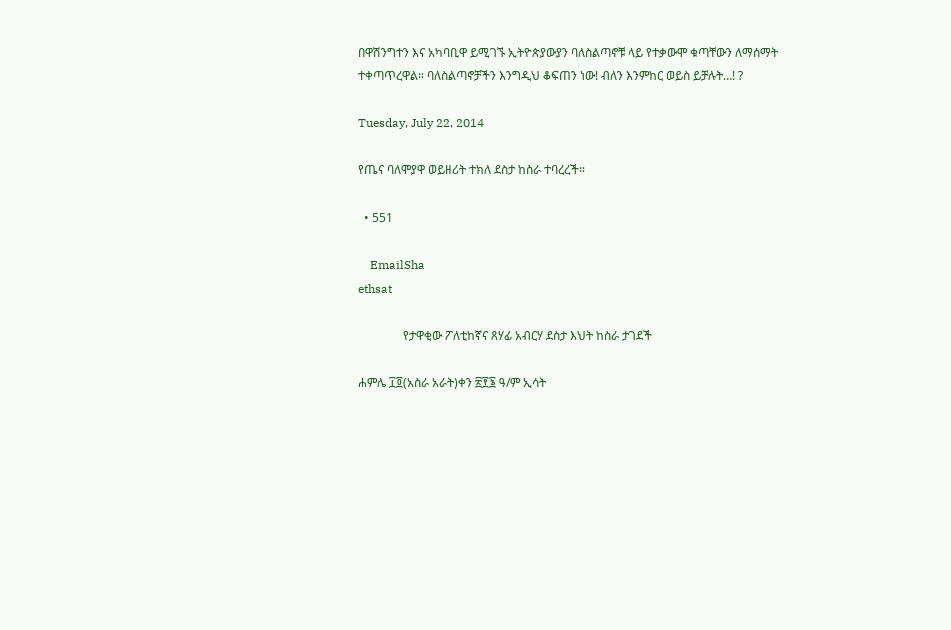በዋሽንግተን እና አካባቢዋ ይሚገኙ ኢትዮጵያውያን ባለስልጣኖቹ ላይ የተቃውሞ ቁጣቸውን ለማሰማት ተቀጣጥረዋል። ባለስልጣኖቻችን እንግዲህ ቆፍጠን ነው! ብለን እንምከር ወይስ ይቻሉት…! ?

Tuesday, July 22, 2014

የጤና ባለሞያዋ ወይዘሪት ተክለ ደስታ ከስራ ተባረረች።

  • 551

    EmailSha
ethsat

               የታዋቂው ፖለቲከኛና ጸሃፊ አብርሃ ደስታ እህት ከስራ ታገደች

ሐምሌ ፲፬(አስራ አራት)ቀን ፳፻፮ ዓ/ም ኢሳት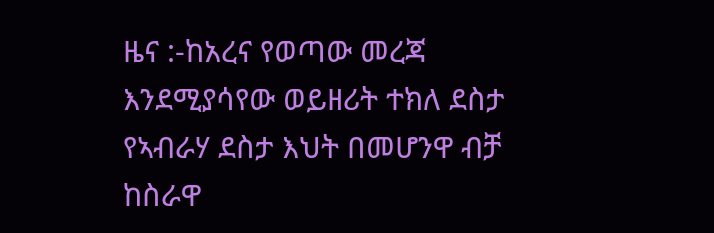ዜና :-ከአረና የወጣው መረጃ እንደሚያሳየው ወይዘሪት ተክለ ደስታ የኣብራሃ ደስታ እህት በመሆንዋ ብቻ ከስራዋ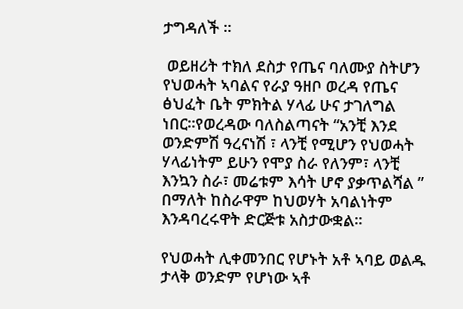ታግዳለች ።

 ወይዘሪት ተክለ ደስታ የጤና ባለሙያ ስትሆን የህወሓት ኣባልና የራያ ዓዘቦ ወረዳ የጤና ፅህፈት ቤት ምክትል ሃላፊ ሁና ታገለግል ነበር።የወረዳው ባለስልጣናት “አንቺ እንደ ወንድምሽ ዓረናነሽ ፣ ላንቺ የሚሆን የህወሓት ሃላፊነትም ይሁን የሞያ ስራ የለንም፣ ላንቺ እንኳን ስራ፣ መሬቱም እሳት ሆኖ ያቃጥልሻል ” በማለት ከስራዋም ከህወሃት አባልነትም እንዳባረሩዋት ድርጅቱ አስታውቋል።

የህወሓት ሊቀመንበር የሆኑት አቶ ኣባይ ወልዱ ታላቅ ወንድም የሆነው ኣቶ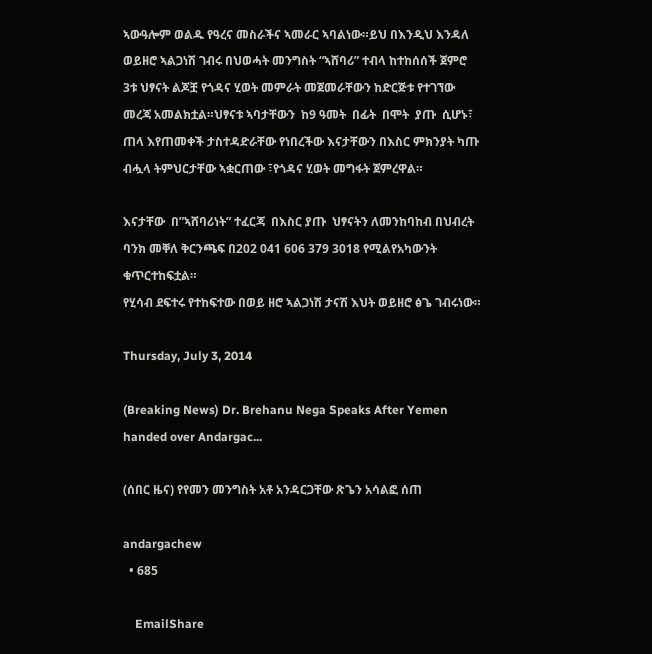ኣውዓሎም ወልዱ የዓረና መስራችና ኣመራር ኣባልነው።ይህ በእንዲህ እንዳለ ወይዘሮ ኣልጋነሽ ገብሩ በህወሓት መንግስት “ኣሸባሪ” ተብላ ከተከሰሰች ጀምሮ 3ቱ ህፃናት ልጆቿ የጎዳና ሂወት መምራት መጀመራቸውን ከድርጅቱ የተገኘው መረጃ አመልክቷል።ህፃናቱ ኣባታቸውን  ከ9 ዓመት  በፊት  በሞት  ያጡ  ሲሆኑ፣  ጠላ እየጠመቀች ታስተዳድራቸው የነበረችው እናታቸውን በእስር ምክንያት ካጡ ብሗላ ትምህርታቸው ኣቋርጠው ፣የጎዳና ሂወት መግፋት ጀምረዋል።

እናታቸው  በ”ኣሸባሪነት” ተፈርጃ  በእስር ያጡ  ህፃናትን ለመንከባከብ በህብረት ባንክ መቐለ ቅርንጫፍ በ202 041 606 379 3018 የሚልየአካውንት ቁጥርተከፍቷል።
የሂሳብ ደፍተሩ የተከፍተው በወይ ዘሮ ኣልጋነሽ ታናሽ እህት ወይዘሮ ፅጌ ገብሩነው።

Thursday, July 3, 2014

(Breaking News) Dr. Brehanu Nega Speaks After Yemen handed over Andargac...

(ሰበር ዜና) የየመን መንግስት አቶ አንዳርጋቸው ጽጌን አሳልፎ ሰጠ

andargachew
  • 685

    EmailShare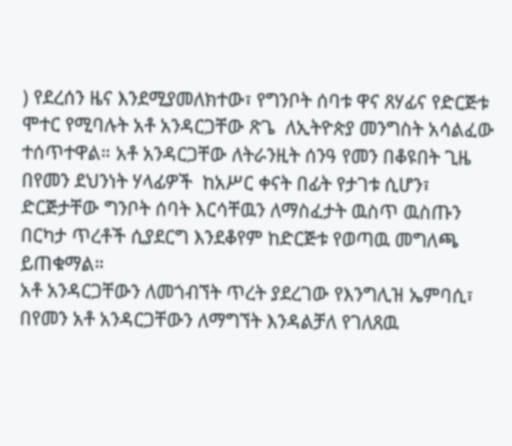) የደረሰን ዜና እንደሚያመለክተው፣ የግንቦት ሰባቱ ዋና ጸሃፊና የድርጅቱ ሞተር የሚባሉት አቶ አንዳርጋቸው ጽጌ  ለኢትዮጵያ መንግስት አሳልፈው ተሰጥተዋል። አቶ አንዳርጋቸው ለትራንዚት ሰንዓ የመን በቆዩበት ጊዜ በየመን ደህንነት ሃላፊዎች  ከአሥር ቀናት በፊት የታገቱ ሲሆን፣ ድርጅታቸው ግንቦት ሰባት እርሳቸዉን ለማስፈታት ዉስጥ ዉስጡን በርካታ ጥረቶች ሲያደርግ እንደቆየም ከድርጅቱ የወጣዉ መግለጫ ይጠቁማል።
አቶ አንዳርጋቸውን ለመጎብኘት ጥረት ያደረገው የእንግሊዝ ኤምባሲ፣ በየመን አቶ አንዳርጋቸውን ለማግኘት እንዳልቻለ የገለጸዉ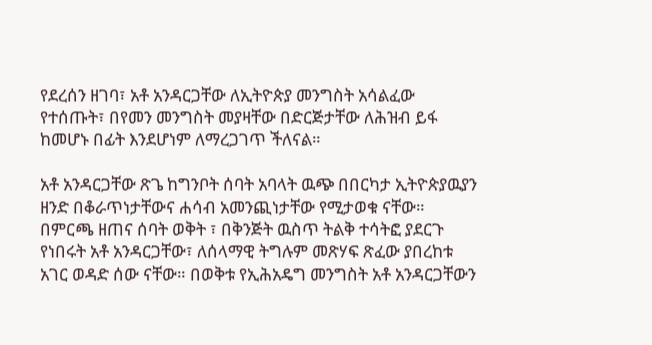የደረሰን ዘገባ፣ አቶ አንዳርጋቸው ለኢትዮጵያ መንግስት አሳልፈው የተሰጡት፣ በየመን መንግስት መያዛቸው በድርጅታቸው ለሕዝብ ይፋ ከመሆኑ በፊት እንደሆነም ለማረጋገጥ ችለናል።

አቶ አንዳርጋቸው ጽጌ ከግንቦት ሰባት አባላት ዉጭ በበርካታ ኢትዮጵያዉያን ዘንድ በቆራጥነታቸውና ሐሳብ አመንጪነታቸው የሚታወቁ ናቸው። በምርጫ ዘጠና ሰባት ወቅት ፣ በቅንጅት ዉስጥ ትልቅ ተሳትፎ ያደርጉ የነበሩት አቶ አንዳርጋቸው፣ ለሰላማዊ ትግሉም መጽሃፍ ጽፈው ያበረከቱ አገር ወዳድ ሰው ናቸው። በወቅቱ የኢሕአዴግ መንግስት አቶ አንዳርጋቸውን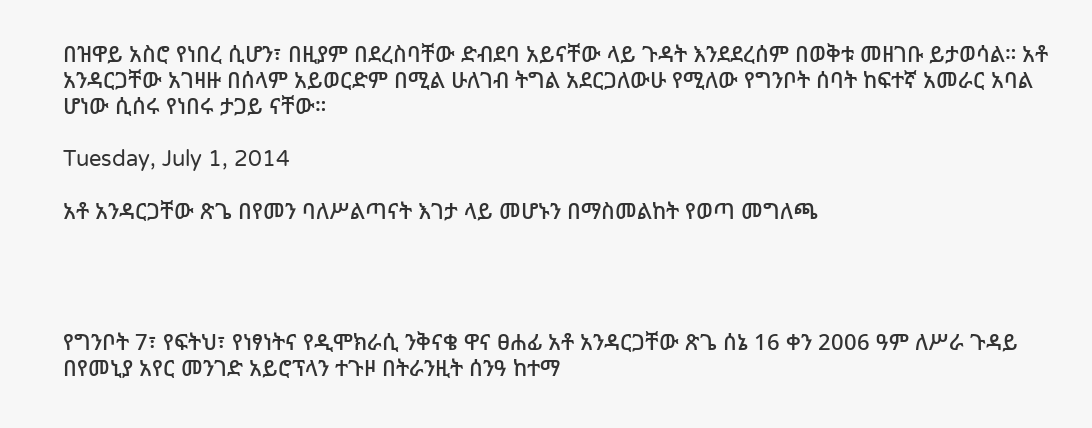በዝዋይ አስሮ የነበረ ሲሆን፣ በዚያም በደረስባቸው ድብደባ አይናቸው ላይ ጉዳት እንደደረሰም በወቅቱ መዘገቡ ይታወሳል። አቶ አንዳርጋቸው አገዛዙ በሰላም አይወርድም በሚል ሁለገብ ትግል አደርጋለውሁ የሚለው የግንቦት ሰባት ከፍተኛ አመራር አባል ሆነው ሲሰሩ የነበሩ ታጋይ ናቸው።

Tuesday, July 1, 2014

አቶ አንዳርጋቸው ጽጌ በየመን ባለሥልጣናት እገታ ላይ መሆኑን በማስመልከት የወጣ መግለጫ




የግንቦት 7፣ የፍትህ፣ የነፃነትና የዲሞክራሲ ንቅናቄ ዋና ፀሐፊ አቶ አንዳርጋቸው ጽጌ ሰኔ 16 ቀን 2006 ዓም ለሥራ ጉዳይ በየመኒያ አየር መንገድ አይሮፕላን ተጉዞ በትራንዚት ሰንዓ ከተማ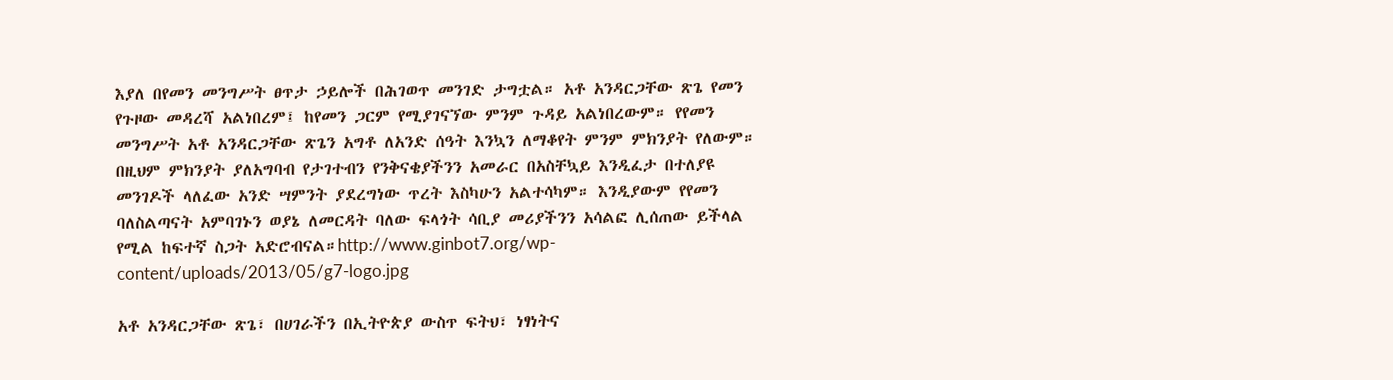እያለ በየመን መንግሥት ፀጥታ ኃይሎች በሕገወጥ መንገድ ታግቷል። አቶ አንዳርጋቸው ጽጌ የመን የጉዞው መዳረሻ አልነበረም፤ ከየመን ጋርም የሚያገናኘው ምንም ጉዳይ አልነበረውም። የየመን መንግሥት አቶ አንዳርጋቸው ጽጌን አግቶ ለአንድ ሰዓት እንኳን ለማቆየት ምንም ምክንያት የለውም። በዚህም ምክንያት ያለአግባብ የታገተብን የንቅናቄያችንን አመራር በአስቸኳይ እንዲፈታ በተለያዩ መንገዶች ላለፈው አንድ ሣምንት ያደረግነው ጥረት እስካሁን አልተሳካም። እንዲያውም የየመን ባለስልጣናት አምባገኑን ወያኔ ለመርዳት ባለው ፍላጎት ሳቢያ መሪያችንን አሳልፎ ሊሰጠው ይችላል የሚል ከፍተኛ ስጋት አድሮብናል።http://www.ginbot7.org/wp-content/uploads/2013/05/g7-logo.jpg

አቶ አንዳርጋቸው ጽጌ፣ በሀገራችን በኢትዮጵያ ውስጥ ፍትህ፣ ነፃነትና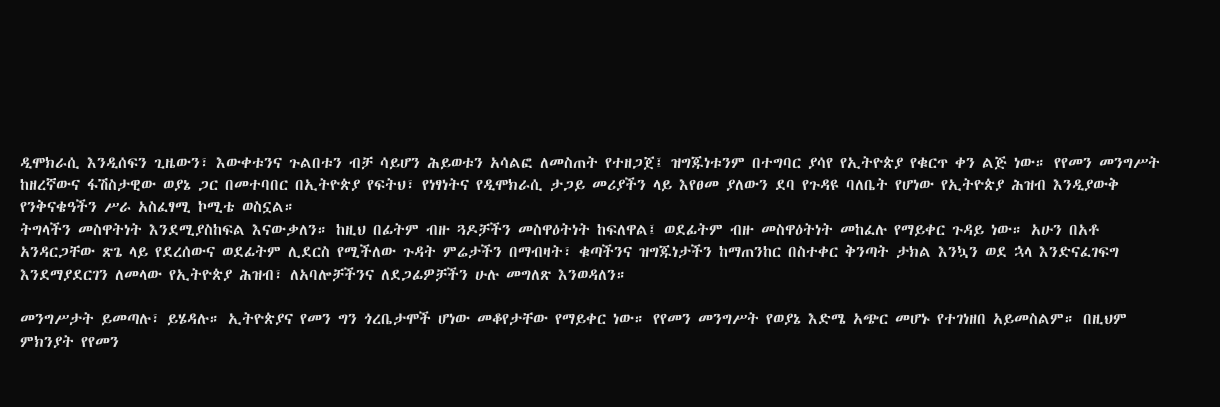ዲሞክራሲ እንዲሰፍን ጊዜውን፣ እውቀቱንና ጉልበቱን ብቻ ሳይሆን ሕይወቱን አሳልፎ ለመስጠት የተዘጋጀ፤ ዝግጁነቱንም በተግባር ያሳየ የኢትዮጵያ የቁርጥ ቀን ልጅ ነው። የየመን መንግሥት ከዘረኛውና ፋሽስታዊው ወያኔ ጋር በመተባበር በኢትዮጵያ የፍትህ፣ የነፃነትና የዲሞክራሲ ታጋይ መሪያችን ላይ እየፀመ ያለውን ደባ የጉዳዩ ባለቤት የሆነው የኢትዮጵያ ሕዝብ እንዲያውቅ የንቅናቄዓችን ሥራ አስፈፃሚ ኮሚቴ ወስኗል።
ትግላችን መስዋትነት እንደሚያስከፍል እናውቃለን። ከዚህ በፊትም ብዙ ጓዶቻችን መስዋዕትነት ከፍለዋል፤ ወደፊትም ብዙ መስዋዕትነት መከፈሉ የማይቀር ጉዳይ ነው። አሁን በአቶ አንዳርጋቸው ጽጌ ላይ የደረሰውና ወደፊትም ሊደርስ የሚችለው ጉዳት ምሬታችን በማብዛት፣ ቁጣችንና ዝግጁነታችን ከማጠንከር በስተቀር ቅንጣት ታክል እንኳን ወደ ኋላ እንድናፈገፍግ እንደማያደርገን ለመላው የኢትዮጵያ ሕዝብ፣ ለአባሎቻችንና ለደጋፊዎቻችን ሁሉ መግለጽ እንወዳለን።

መንግሥታት ይመጣሉ፣ ይሄዳሉ። ኢትዮጵያና የመን ግን ጎረቤታሞች ሆነው መቆየታቸው የማይቀር ነው። የየመን መንግሥት የወያኔ እድሜ አጭር መሆኑ የተገነዘበ አይመስልም። በዚህም ምክንያት የየመን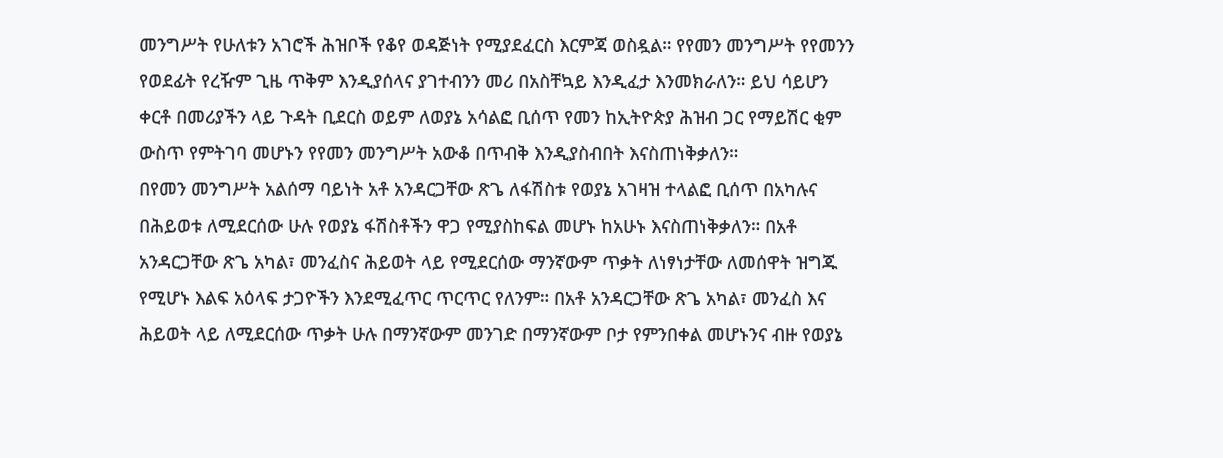መንግሥት የሁለቱን አገሮች ሕዝቦች የቆየ ወዳጅነት የሚያደፈርስ እርምጃ ወስዷል። የየመን መንግሥት የየመንን የወደፊት የረዥም ጊዜ ጥቅም እንዲያሰላና ያገተብንን መሪ በአስቸኳይ እንዲፈታ እንመክራለን። ይህ ሳይሆን ቀርቶ በመሪያችን ላይ ጉዳት ቢደርስ ወይም ለወያኔ አሳልፎ ቢሰጥ የመን ከኢትዮጵያ ሕዝብ ጋር የማይሽር ቂም ውስጥ የምትገባ መሆኑን የየመን መንግሥት አውቆ በጥብቅ እንዲያስብበት እናስጠነቅቃለን።
በየመን መንግሥት አልሰማ ባይነት አቶ አንዳርጋቸው ጽጌ ለፋሽስቱ የወያኔ አገዛዝ ተላልፎ ቢሰጥ በአካሉና በሕይወቱ ለሚደርሰው ሁሉ የወያኔ ፋሽስቶችን ዋጋ የሚያስከፍል መሆኑ ከአሁኑ እናስጠነቅቃለን። በአቶ አንዳርጋቸው ጽጌ አካል፣ መንፈስና ሕይወት ላይ የሚደርሰው ማንኛውም ጥቃት ለነፃነታቸው ለመሰዋት ዝግጁ የሚሆኑ እልፍ አዕላፍ ታጋዮችን እንደሚፈጥር ጥርጥር የለንም። በአቶ አንዳርጋቸው ጽጌ አካል፣ መንፈስ እና ሕይወት ላይ ለሚደርሰው ጥቃት ሁሉ በማንኛውም መንገድ በማንኛውም ቦታ የምንበቀል መሆኑንና ብዙ የወያኔ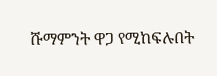ሹማምንት ዋጋ የሚከፍሉበት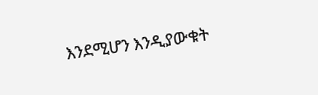እንደሚሆን እንዲያውቁት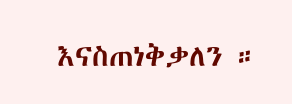እናስጠነቅቃለን ።